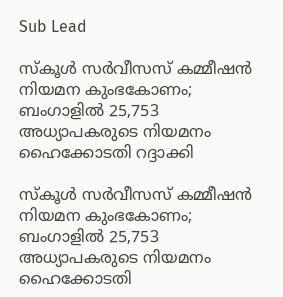Sub Lead

സ്‌കൂള്‍ സര്‍വീസസ് കമ്മീഷന്‍ നിയമന കുംഭകോണം; ബംഗാളില്‍ 25,753 അധ്യാപകരുടെ നിയമനം ഹൈക്കോടതി റദ്ദാക്കി

സ്‌കൂള്‍ സര്‍വീസസ് കമ്മീഷന്‍ നിയമന കുംഭകോണം; ബംഗാളില്‍ 25,753 അധ്യാപകരുടെ നിയമനം ഹൈക്കോടതി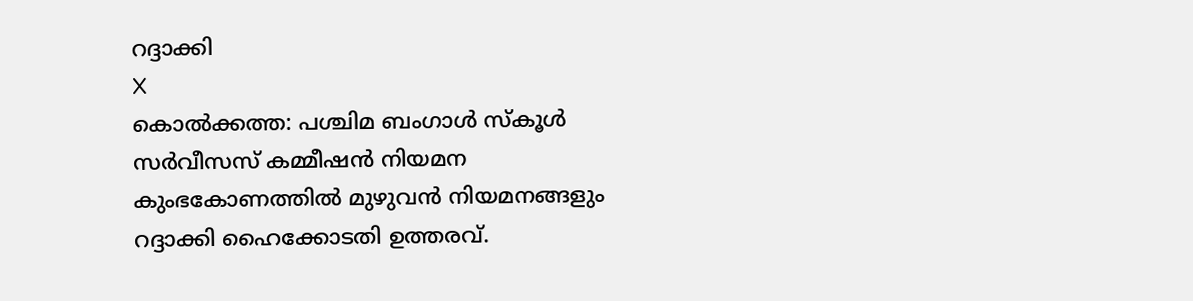റദ്ദാക്കി
X
കൊല്‍ക്കത്ത: പശ്ചിമ ബംഗാള്‍ സ്‌കൂള്‍ സര്‍വീസസ് കമ്മീഷന്‍ നിയമന കുംഭകോണത്തില്‍ മുഴുവന്‍ നിയമനങ്ങളും റദ്ദാക്കി ഹൈക്കോടതി ഉത്തരവ്.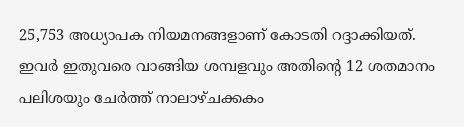25,753 അധ്യാപക നിയമനങ്ങളാണ് കോടതി റദ്ദാക്കിയത്. ഇവര്‍ ഇതുവരെ വാങ്ങിയ ശമ്പളവും അതിന്റെ 12 ശതമാനം പലിശയും ചേര്‍ത്ത് നാലാഴ്ചക്കകം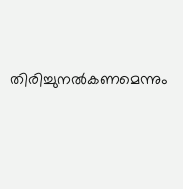തിരിച്ചുനല്‍കണമെന്നും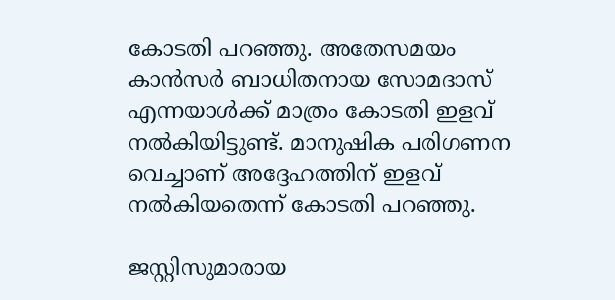കോടതി പറഞ്ഞു. അതേസമയം കാന്‍സര്‍ ബാധിതനായ സോമദാസ് എന്നയാള്‍ക്ക് മാത്രം കോടതി ഇളവ് നല്‍കിയിട്ടുണ്ട്. മാനുഷിക പരിഗണന വെച്ചാണ് അദ്ദേഹത്തിന് ഇളവ് നല്‍കിയതെന്ന് കോടതി പറഞ്ഞു.

ജസ്റ്റിസുമാരായ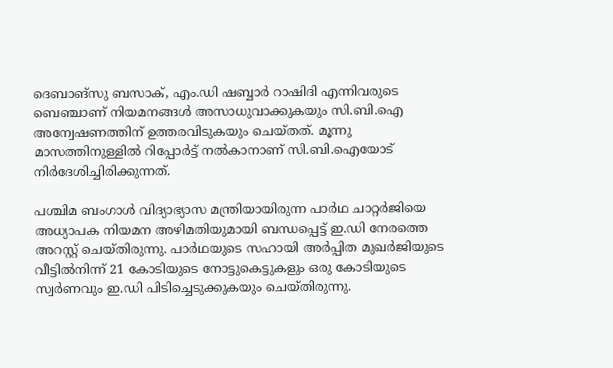ദെബാങ്‌സു ബസാക്, എം.ഡി ഷബ്ബാര്‍ റാഷിദി എന്നിവരുടെ ബെഞ്ചാണ് നിയമനങ്ങള്‍ അസാധുവാക്കുകയും സി.ബി.ഐ അന്വേഷണത്തിന് ഉത്തരവിടുകയും ചെയ്തത്. മൂന്നു മാസത്തിനുള്ളില്‍ റിപ്പോര്‍ട്ട് നല്‍കാനാണ് സി.ബി.ഐയോട് നിര്‍ദേശിച്ചിരിക്കുന്നത്.

പശ്ചിമ ബംഗാള്‍ വിദ്യാഭ്യാസ മന്ത്രിയായിരുന്ന പാര്‍ഥ ചാറ്റര്‍ജിയെ അധ്യാപക നിയമന അഴിമതിയുമായി ബന്ധപ്പെട്ട് ഇ.ഡി നേരത്തെ അറസ്റ്റ് ചെയ്തിരുന്നു. പാര്‍ഥയുടെ സഹായി അര്‍പ്പിത മുഖര്‍ജിയുടെ വീട്ടില്‍നിന്ന് 21 കോടിയുടെ നോട്ടുകെട്ടുകളും ഒരു കോടിയുടെ സ്വര്‍ണവും ഇ.ഡി പിടിച്ചെടുക്കുകയും ചെയ്തിരുന്നു.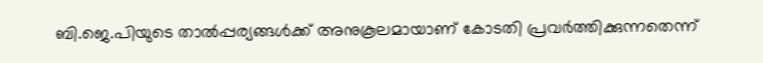ബി.ജെ.പിയുടെ താല്‍പ്പര്യങ്ങള്‍ക്ക് അനുകൂലമായാണ് കോടതി പ്രവര്‍ത്തിക്കുന്നതെന്ന്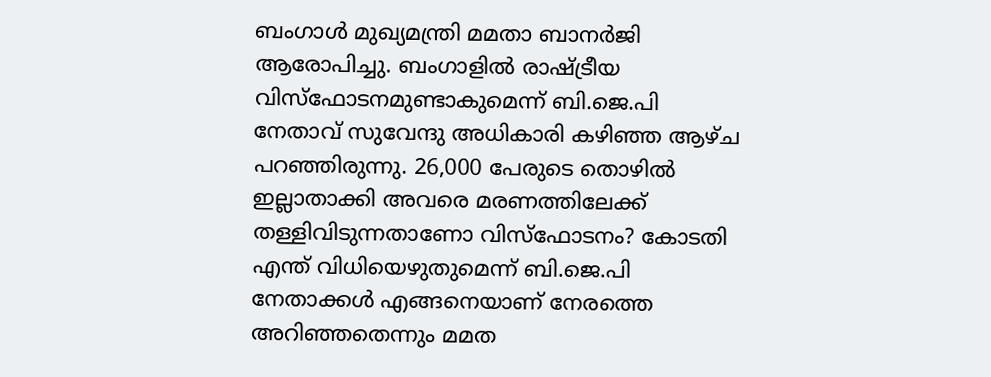ബംഗാള്‍ മുഖ്യമന്ത്രി മമതാ ബാനര്‍ജി ആരോപിച്ചു. ബംഗാളില്‍ രാഷ്ട്രീയ വിസ്‌ഫോടനമുണ്ടാകുമെന്ന് ബി.ജെ.പി നേതാവ് സുവേന്ദു അധികാരി കഴിഞ്ഞ ആഴ്ച പറഞ്ഞിരുന്നു. 26,000 പേരുടെ തൊഴില്‍ ഇല്ലാതാക്കി അവരെ മരണത്തിലേക്ക് തള്ളിവിടുന്നതാണോ വിസ്‌ഫോടനം? കോടതി എന്ത് വിധിയെഴുതുമെന്ന് ബി.ജെ.പി നേതാക്കള്‍ എങ്ങനെയാണ് നേരത്തെ അറിഞ്ഞതെന്നും മമത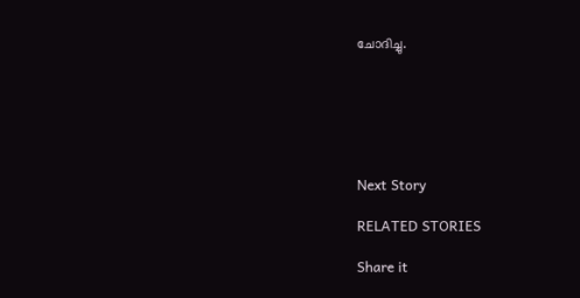ചോദിച്ചു.






Next Story

RELATED STORIES

Share it